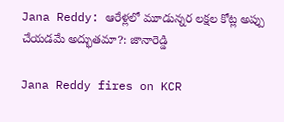Jana Reddy: ఆరేళ్లలో మూడున్నర లక్షల కోట్ల అప్పు చేయడమే అద్భుతమా?: జానారెడ్డి

Jana Reddy fires on KCR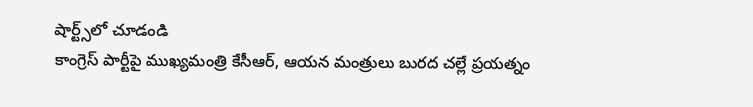షార్ట్స్‌లో చూడండి
కాంగ్రెస్ పార్టీపై ముఖ్యమంత్రి కేసీఆర్, ఆయన మంత్రులు బురద చల్లే ప్రయత్నం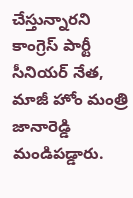చేస్తున్నారని కాంగ్రెస్ పార్టీ సీనియర్ నేత, మాజీ హోం మంత్రి జానారెడ్డి మండిపడ్డారు.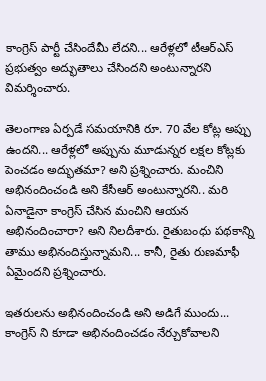కాంగ్రెస్ పార్టీ చేసిందేమీ లేదని... ఆరేళ్లలో టీఆర్ఎస్ ప్రభుత్వం అద్భుతాలు చేసిందని అంటున్నారని విమర్శించారు.

తెలంగాణ ఏర్పడే సమయానికి రూ. 70 వేల కోట్ల అప్పు ఉందని... ఆరేళ్లలో అప్పును మూడున్నర లక్షల కోట్లకు పెంచడం అద్భుతమా? అని ప్రశ్నించారు. మంచిని అభినందించండి అని కేసీఆర్ అంటున్నారని.. మరి ఏనాడైనా కాంగ్రెస్ చేసిన మంచిని ఆయన అభినందించారా? అని నిలదీశారు. రైతుబంధు పథకాన్ని తాము అభినందిస్తున్నామని... కానీ, రైతు రుణమాఫీ ఏమైందని ప్రశ్నించారు.

ఇతరులను అభినందించండి అని అడిగే ముందు... కాంగ్రెస్ ని కూడా అభినందించడం నేర్చుకోవాలని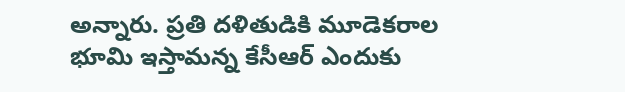అన్నారు. ప్రతి దళితుడికి మూడెకరాల భూమి ఇస్తామన్న కేసీఆర్ ఎందుకు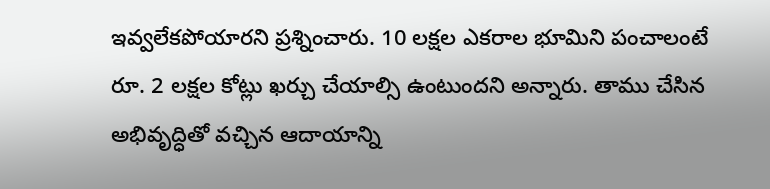ఇవ్వలేకపోయారని ప్రశ్నించారు. 10 లక్షల ఎకరాల భూమిని పంచాలంటే రూ. 2 లక్షల కోట్లు ఖర్చు చేయాల్సి ఉంటుందని అన్నారు. తాము చేసిన అభివృద్ధితో వచ్చిన ఆదాయాన్ని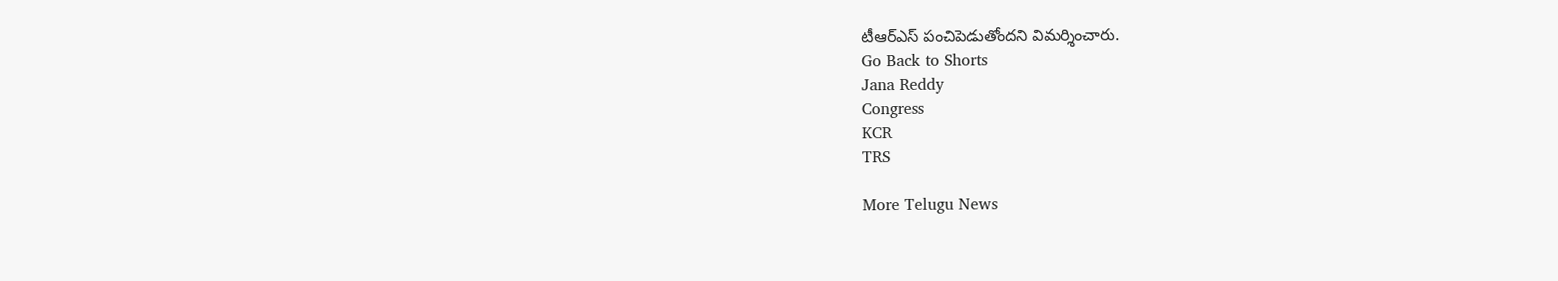టీఆర్ఎస్ పంచిపెడుతోందని విమర్శించారు.
Go Back to Shorts
Jana Reddy
Congress
KCR
TRS

More Telugu News